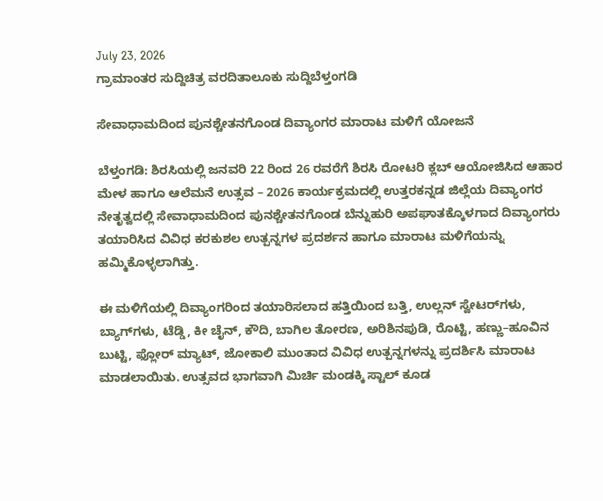July 23, 2026
ಗ್ರಾಮಾಂತರ ಸುದ್ದಿಚಿತ್ರ ವರದಿತಾಲೂಕು ಸುದ್ದಿಬೆಳ್ತಂಗಡಿ

ಸೇವಾಧಾಮದಿಂದ ಪುನಶ್ಚೇತನಗೊಂಡ ದಿವ್ಯಾಂಗರ ಮಾರಾಟ ಮಳಿಗೆ ಯೋಜನೆ

ಬೆಳ್ತಂಗಡಿ: ಶಿರಸಿಯಲ್ಲಿ ಜನವರಿ 22 ರಿಂದ 26 ರವರೆಗೆ ಶಿರಸಿ ರೋಟರಿ ಕ್ಲಬ್ ಆಯೋಜಿಸಿದ ಆಹಾರ ಮೇಳ ಹಾಗೂ ಆಲೆಮನೆ ಉತ್ಸವ – 2026 ಕಾರ್ಯಕ್ರಮದಲ್ಲಿ ಉತ್ತರಕನ್ನಡ ಜಿಲ್ಲೆಯ ದಿವ್ಯಾಂಗರ ನೇತೃತ್ವದಲ್ಲಿ ಸೇವಾಧಾಮದಿಂದ ಪುನಶ್ಚೇತನಗೊಂಡ ಬೆನ್ನುಹುರಿ ಅಪಘಾತಕ್ಕೊಳಗಾದ ದಿವ್ಯಾಂಗರು ತಯಾರಿಸಿದ ವಿವಿಧ ಕರಕುಶಲ ಉತ್ಪನ್ನಗಳ ಪ್ರದರ್ಶನ ಹಾಗೂ ಮಾರಾಟ ಮಳಿಗೆಯನ್ನು ಹಮ್ಮಿಕೊಳ್ಳಲಾಗಿತ್ತು.

ಈ ಮಳಿಗೆಯಲ್ಲಿ ದಿವ್ಯಾಂಗರಿಂದ ತಯಾರಿಸಲಾದ ಹತ್ತಿಯಿಂದ ಬತ್ತಿ, ಉಲ್ಲನ್ ಸ್ವೇಟರ್‌ಗಳು, ಬ್ಯಾಗ್‌ಗಳು, ಟೆಡ್ಡಿ, ಕೀ ಚೈನ್, ಕೌದಿ, ಬಾಗಿಲ ತೋರಣ, ಅರಿಶಿನಪುಡಿ, ರೊಟ್ಟಿ, ಹಣ್ಣು–ಹೂವಿನ ಬುಟ್ಟಿ, ಫ್ಲೋರ್ ಮ್ಯಾಟ್, ಜೋಕಾಲಿ ಮುಂತಾದ ವಿವಿಧ ಉತ್ಪನ್ನಗಳನ್ನು ಪ್ರದರ್ಶಿಸಿ ಮಾರಾಟ ಮಾಡಲಾಯಿತು. ಉತ್ಸವದ ಭಾಗವಾಗಿ ಮಿರ್ಚಿ ಮಂಡಕ್ಕಿ ಸ್ಟಾಲ್ ಕೂಡ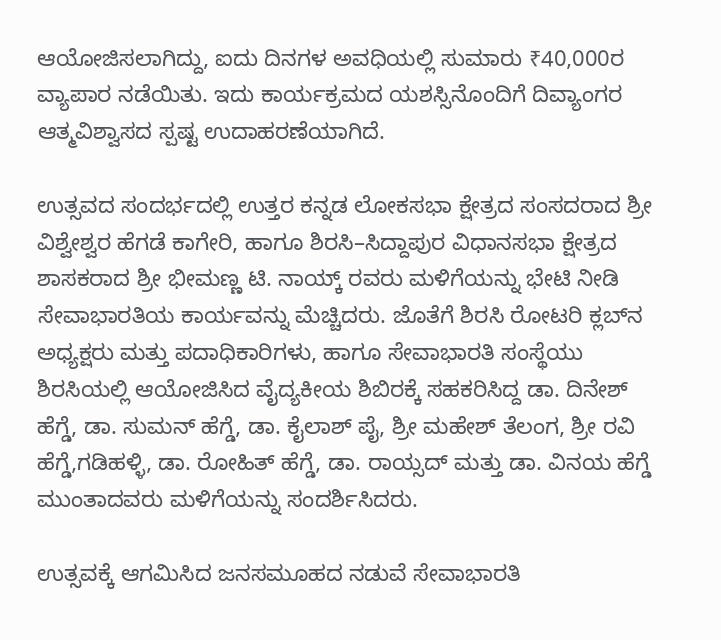ಆಯೋಜಿಸಲಾಗಿದ್ದು, ಐದು ದಿನಗಳ ಅವಧಿಯಲ್ಲಿ ಸುಮಾರು ₹40,000ರ ವ್ಯಾಪಾರ ನಡೆಯಿತು. ಇದು ಕಾರ್ಯಕ್ರಮದ ಯಶಸ್ಸಿನೊಂದಿಗೆ ದಿವ್ಯಾಂಗರ ಆತ್ಮವಿಶ್ವಾಸದ ಸ್ಪಷ್ಟ ಉದಾಹರಣೆಯಾಗಿದೆ.

ಉತ್ಸವದ ಸಂದರ್ಭದಲ್ಲಿ ಉತ್ತರ ಕನ್ನಡ ಲೋಕಸಭಾ ಕ್ಷೇತ್ರದ ಸಂಸದರಾದ ಶ್ರೀ ವಿಶ್ವೇಶ್ವರ ಹೆಗಡೆ ಕಾಗೇರಿ, ಹಾಗೂ ಶಿರಸಿ–ಸಿದ್ದಾಪುರ ವಿಧಾನಸಭಾ ಕ್ಷೇತ್ರದ ಶಾಸಕರಾದ ಶ್ರೀ ಭೀಮಣ್ಣ ಟಿ. ನಾಯ್ಕ್ ರವರು ಮಳಿಗೆಯನ್ನು ಭೇಟಿ ನೀಡಿ ಸೇವಾಭಾರತಿಯ ಕಾರ್ಯವನ್ನು ಮೆಚ್ಚಿದರು. ಜೊತೆಗೆ ಶಿರಸಿ ರೋಟರಿ ಕ್ಲಬ್‌ನ ಅಧ್ಯಕ್ಷರು ಮತ್ತು ಪದಾಧಿಕಾರಿಗಳು, ಹಾಗೂ ಸೇವಾಭಾರತಿ ಸಂಸ್ಥೆಯು ಶಿರಸಿಯಲ್ಲಿ ಆಯೋಜಿಸಿದ ವೈದ್ಯಕೀಯ ಶಿಬಿರಕ್ಕೆ ಸಹಕರಿಸಿದ್ದ ಡಾ. ದಿನೇಶ್ ಹೆಗ್ಡೆ, ಡಾ. ಸುಮನ್ ಹೆಗ್ಡೆ, ಡಾ. ಕೈಲಾಶ್ ಪೈ, ಶ್ರೀ ಮಹೇಶ್ ತೆಲಂಗ, ಶ್ರೀ ರವಿ ಹೆಗ್ಡೆ,ಗಡಿಹಳ್ಳಿ, ಡಾ. ರೋಹಿತ್ ಹೆಗ್ಡೆ, ಡಾ. ರಾಯ್ಸದ್ ಮತ್ತು ಡಾ. ವಿನಯ ಹೆಗ್ಡೆ ಮುಂತಾದವರು ಮಳಿಗೆಯನ್ನು ಸಂದರ್ಶಿಸಿದರು.

ಉತ್ಸವಕ್ಕೆ ಆಗಮಿಸಿದ ಜನಸಮೂಹದ ನಡುವೆ ಸೇವಾಭಾರತಿ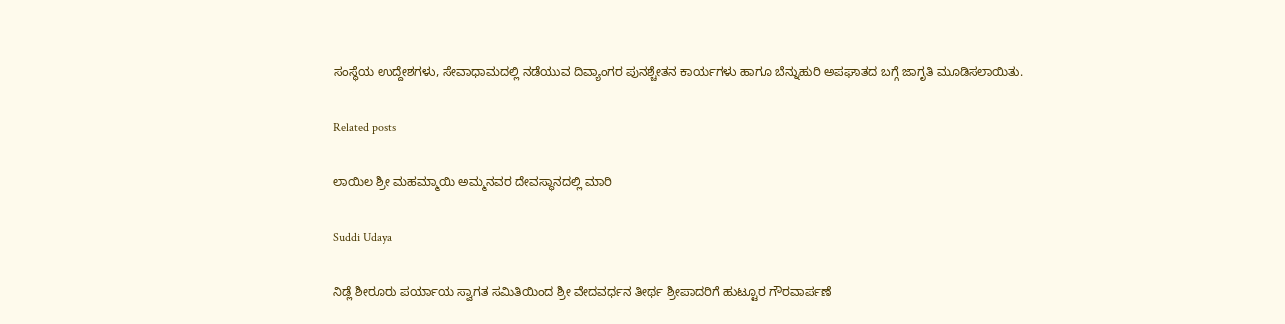ಸಂಸ್ಥೆಯ ಉದ್ದೇಶಗಳು, ಸೇವಾಧಾಮದಲ್ಲಿ ನಡೆಯುವ ದಿವ್ಯಾಂಗರ ಪುನಶ್ಚೇತನ ಕಾರ್ಯಗಳು ಹಾಗೂ ಬೆನ್ನುಹುರಿ ಅಪಘಾತದ ಬಗ್ಗೆ ಜಾಗೃತಿ ಮೂಡಿಸಲಾಯಿತು.

Related posts

ಲಾಯಿಲ ಶ್ರೀ ಮಹಮ್ಮಾಯಿ ಅಮ್ಮನವರ ದೇವಸ್ಥಾನದಲ್ಲಿ ಮಾರಿ

Suddi Udaya

ನಿಡ್ಲೆ ಶೀರೂರು ಪರ್ಯಾಯ ಸ್ವಾಗತ ಸಮಿತಿಯಿಂದ ಶ್ರೀ ವೇದವರ್ಧನ ತೀರ್ಥ ಶ್ರೀಪಾದರಿಗೆ ಹುಟ್ಟೂರ ಗೌರವಾರ್ಪಣೆ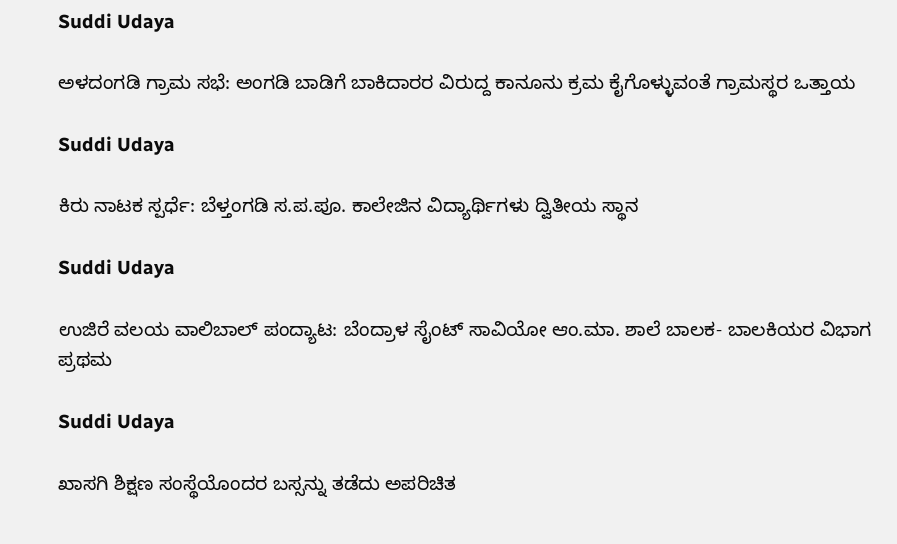Suddi Udaya

ಅಳದಂಗಡಿ ಗ್ರಾಮ ಸಭೆ: ಅಂಗಡಿ ಬಾಡಿಗೆ ಬಾಕಿದಾರರ ವಿರುದ್ದ ಕಾನೂನು ಕ್ರಮ ಕೈಗೊಳ್ಳುವಂತೆ ಗ್ರಾಮಸ್ಥರ ಒತ್ತಾಯ

Suddi Udaya

ಕಿರು ನಾಟಕ ಸ್ಪರ್ಧೆ: ಬೆಳ್ತಂಗಡಿ ಸ.ಪ.ಪೂ. ಕಾಲೇಜಿನ ವಿದ್ಯಾರ್ಥಿಗಳು ದ್ವಿತೀಯ ಸ್ಥಾನ

Suddi Udaya

ಉಜಿರೆ ವಲಯ ವಾಲಿಬಾಲ್ ಪಂದ್ಯಾಟ: ಬೆಂದ್ರಾಳ ಸೈಂಟ್ ಸಾವಿಯೋ ಆಂ.ಮಾ. ಶಾಲೆ ಬಾಲಕ- ಬಾಲಕಿಯರ ವಿಭಾಗ ಪ್ರಥಮ

Suddi Udaya

ಖಾಸಗಿ ಶಿಕ್ಷಣ ಸಂಸ್ಥೆಯೊಂದರ ಬಸ್ಸನ್ನು ತಡೆದು ಅಪರಿಚಿತ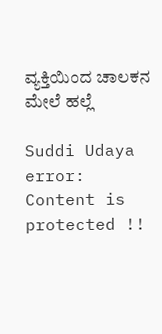ವ್ಯಕ್ತಿಯಿಂದ ಚಾಲಕನ ಮೇಲೆ ಹಲ್ಲೆ

Suddi Udaya
error: Content is protected !!